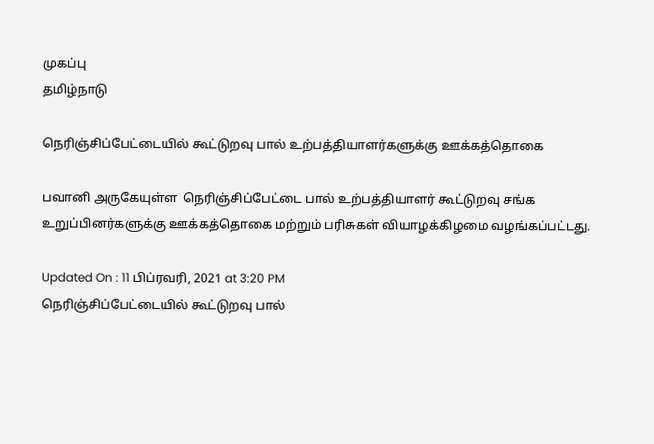முகப்பு
தமிழ்நாடு

நெரிஞ்சிப்பேட்டையில் கூட்டுறவு பால் உற்பத்தியாளர்களுக்கு ஊக்கத்தொகை

பவானி அருகேயுள்ள  நெரிஞ்சிப்பேட்டை பால் உற்பத்தியாளர் கூட்டுறவு சங்க உறுப்பினர்களுக்கு ஊக்கத்தொகை மற்றும் பரிசுகள் வியாழக்கிழமை வழங்கப்பட்டது.

Updated On : 11 பிப்ரவரி, 2021 at 3:20 PM
நெரிஞ்சிப்பேட்டையில் கூட்டுறவு பால்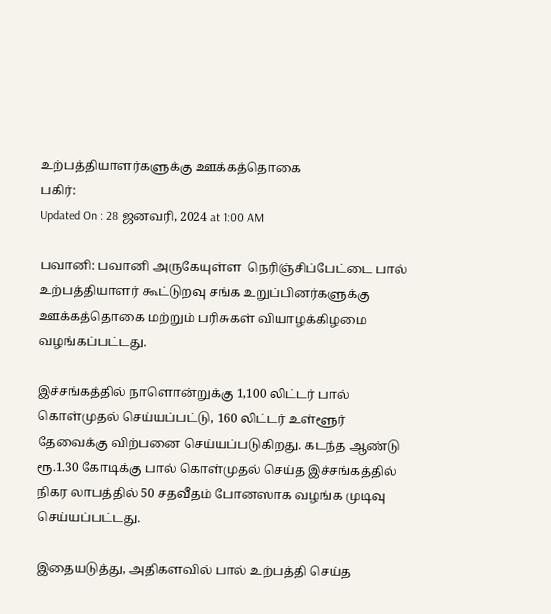உற்பத்தியாளர்களுக்கு ஊக்கத்தொகை
பகிர்:
Updated On : 28 ஜனவரி, 2024 at 1:00 AM

பவானி: பவானி அருகேயுள்ள  நெரிஞ்சிப்பேட்டை பால் உற்பத்தியாளர் கூட்டுறவு சங்க உறுப்பினர்களுக்கு ஊக்கத்தொகை மற்றும் பரிசுகள் வியாழக்கிழமை வழங்கப்பட்டது.

இச்சங்கத்தில் நாளொன்றுக்கு 1,100 லிட்டர் பால் கொள்முதல் செய்யப்பட்டு, 160 லிட்டர் உள்ளூர் தேவைக்கு விற்பனை செய்யப்படுகிறது. கடந்த ஆண்டு ரூ.1.30 கோடிக்கு பால் கொள்முதல் செய்த இச்சங்கத்தில் நிகர லாபத்தில் 50 சதவீதம் போனஸாக வழங்க முடிவு செய்யப்பட்டது.

இதையடுத்து, அதிகளவில் பால் உற்பத்தி செய்த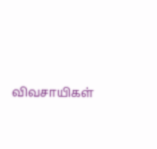விவசாயிகள்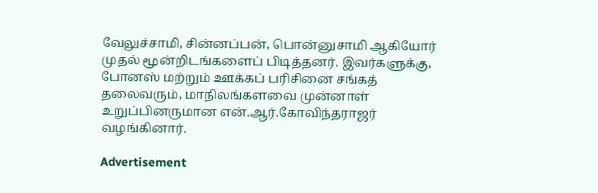வேலுச்சாமி, சின்னப்பன், பொன்னுசாமி ஆகியோர் முதல் மூன்றிடங்களைப் பிடித்தனர். இவர்களுக்கு, போனஸ் மற்றும் ஊக்கப் பரிசினை சங்கத் தலைவரும், மாநிலங்களவை முன்னாள் உறுப்பினருமான என்.ஆர்.கோவிந்தராஜர் வழங்கினார்.

Advertisement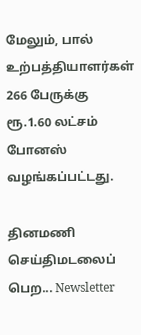மேலும், பால் உற்பத்தியாளர்கள் 266 பேருக்கு ரூ.1.60 லட்சம் போனஸ்  வழங்கப்பட்டது.

தினமணி செய்திமடலைப் பெற... Newsletter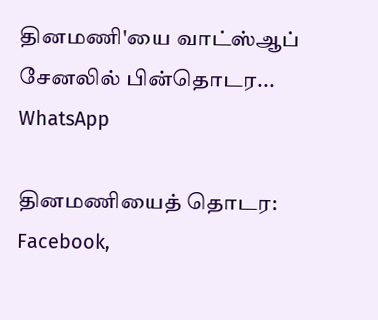தினமணி'யை வாட்ஸ்ஆப் சேனலில் பின்தொடர... WhatsApp

தினமணியைத் தொடர: Facebook,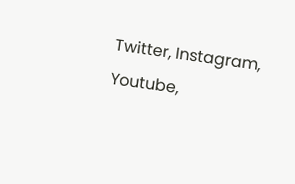Twitter, Instagram, Youtube,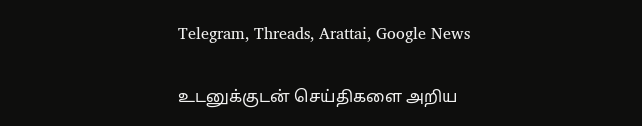Telegram, Threads, Arattai, Google News

உடனுக்குடன் செய்திகளை அறிய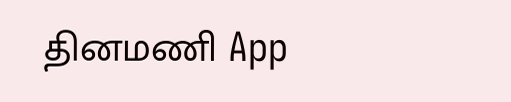தினமணி App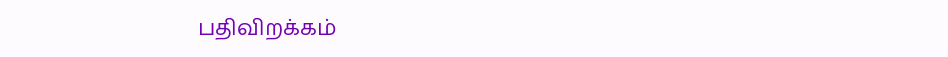பதிவிறக்கம்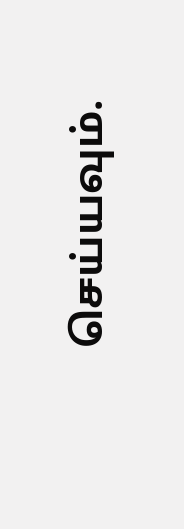செய்யவும்.